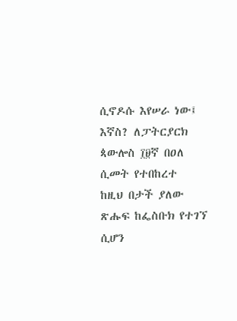ሲኖዶሱ እየሠራ ነው፤ እኛስ? ለፓትርያርክ ጳውሎስ ፲፱ኛ በዐለ ሲመት የተበከረተ
ከዚህ በታች ያለው ጽሑፍ ከፌስቡክ የተገኘ ሲሆን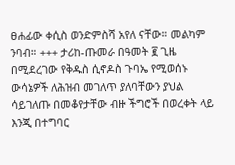ፀሐፊው ቀሲስ ወንድምስሻ አየለ ናቸው። መልካም ንባብ። +++ ታሪከ-ጡመራ በዓመት ፪ ጊዜ በሚደረገው የቅዱስ ሲኖዶስ ጉባኤ የሚወሰኑ ውሳኔዎች ለሕዝብ መገለጥ ያለባቸውን ያህል ሳይገለጡ በመቆየታቸው ብዙ ችግሮች በወረቀት ላይ እንጂ በተግባር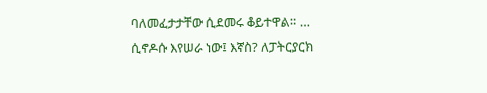ባለመፈታታቸው ሲደመሩ ቆይተዋል። …
ሲኖዶሱ እየሠራ ነው፤ እኛስ? ለፓትርያርክ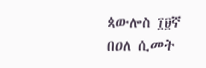ጳውሎስ ፲፱ኛ በዐለ ሲመት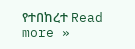የተበከረተ Read more »